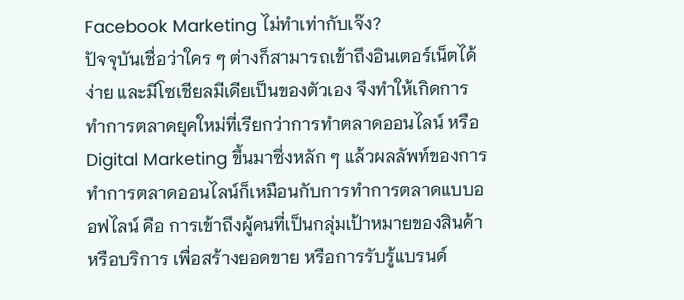Facebook Marketing ไม่ทำเท่ากับเจ๊ง?
ปัจจุบันเชื่อว่าใคร ๆ ต่างก็สามารถเข้าถึงอินเตอร์เน็ตได้ง่าย และมีโซเชียลมีเดียเป็นของตัวเอง จึงทำให้เกิดการทำการตลาดยุคใหม่ที่เรียกว่าการทำตลาดออนไลน์ หรือ Digital Marketing ขึ้นมาซึ่งหลัก ๆ แล้วผลลัพท์ของการทำการตลาดออนไลน์ก็เหมือนกับการทำการตลาดแบบออฟไลน์ คือ การเข้าถึงผู้คนที่เป็นกลุ่มเป้าหมายของสินค้าหรือบริการ เพื่อสร้างยอดขาย หรือการรับรู้แบรนด์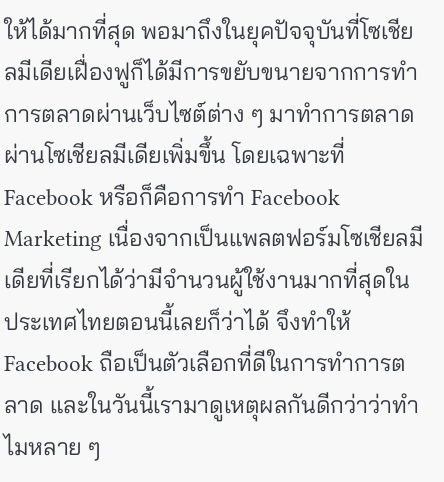ให้ได้มากที่สุด พอมาถึงในยุคปัจจุบันที่โซเชียลมีเดียเฝื่องฟูก็ได้มีการขยับขนายจากการทำการตลาดผ่านเว็บไซต์ต่าง ๆ มาทำการตลาดผ่านโซเชียลมีเดียเพิ่มขึ้น โดยเฉพาะที่ Facebook หรือก็คือการทำ Facebook Marketing เนื่องจากเป็นแพลตฟอร์มโซเชียลมีเดียที่เรียกได้ว่ามีจำนวนผู้ใช้งานมากที่สุดในประเทศไทยตอนนี้เลยก็ว่าได้ จึงทำให้ Facebook ถือเป็นตัวเลือกที่ดีในการทำการตลาด และในวันนี้เรามาดูเหตุผลกันดีกว่าว่าทำไมหลาย ๆ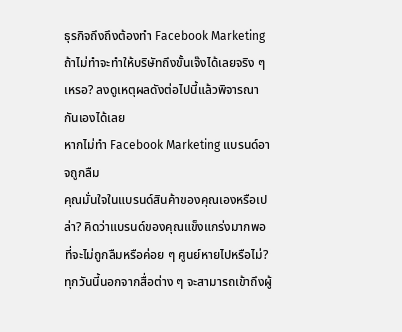ธุรกิจถึงถึงต้องทำ Facebook Marketing ถ้าไม่ทำจะทำให้บริษัทถึงขั้นเจ๊งได้เลยจริง ๆ เหรอ? ลงดูเหตุผลดังต่อไปนี้แล้วพิจารณากันเองได้เลย
หากไม่ทำ Facebook Marketing แบรนด์อาจถูกลืม
คุณมั่นใจในแบรนด์สินค้าของคุณเองหรือเปล่า? คิดว่าแบรนด์ของคุณแข็งแกร่งมากพอที่จะไม่ถูกลืมหรือค่อย ๆ ศูนย์หายไปหรือไม่? ทุกวันนี้นอกจากสื่อต่าง ๆ จะสามารถเข้าถึงผู้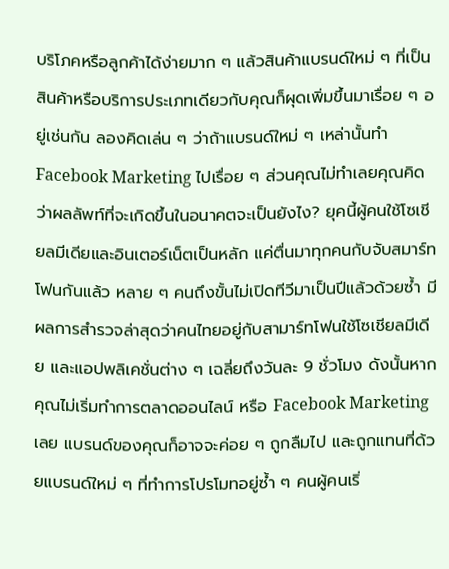บริโภคหรือลูกค้าได้ง่ายมาก ๆ แล้วสินค้าแบรนด์ใหม่ ๆ ที่เป็นสินค้าหรือบริการประเภทเดียวกับคุณก็ผุดเพิ่มขึ้นมาเรื่อย ๆ อยู่เช่นกัน ลองคิดเล่น ๆ ว่าถ้าแบรนด์ใหม่ ๆ เหล่านั้นทำ Facebook Marketing ไปเรื่อย ๆ ส่วนคุณไม่ทำเลยคุณคิดว่าผลลัพท์ที่จะเกิดขึ้นในอนาคตจะเป็นยังไง? ยุคนี้ผู้คนใช้โซเชียลมีเดียและอินเตอร์เน็ตเป็นหลัก แค่ตื่นมาทุกคนกับจับสมาร์ทโฟนกันแล้ว หลาย ๆ คนถึงขั้นไม่เปิดทีวีมาเป็นปีแล้วด้วยซ้ำ มีผลการสำรวจล่าสุดว่าคนไทยอยู่กับสามาร์ทโฟนใช้โซเชียลมีเดีย และแอปพลิเคชั่นต่าง ๆ เฉลี่ยถึงวันละ 9 ชั่วโมง ดังนั้นหากคุณไม่เริ่มทำการตลาดออนไลน์ หรือ Facebook Marketing เลย แบรนด์ของคุณก็อาจจะค่อย ๆ ถูกลืมไป และถูกแทนที่ด้วยแบรนด์ใหม่ ๆ ที่ทำการโปรโมทอยู่ซ้ำ ๆ คนผู้คนเริ่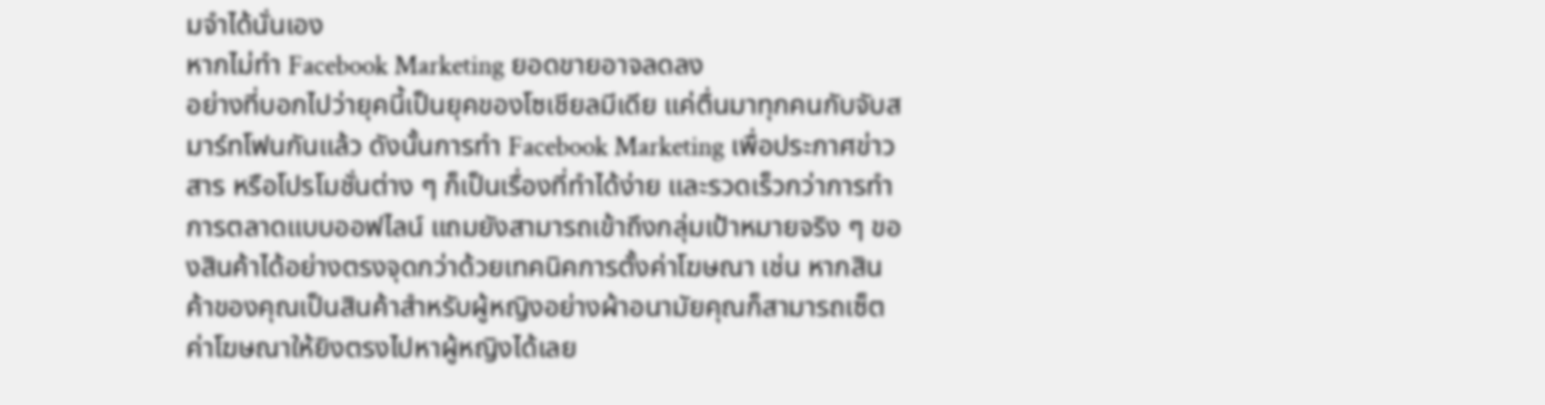มจำได้นั่นเอง
หากไม่ทำ Facebook Marketing ยอดขายอาจลดลง
อย่างที่บอกไปว่ายุคนี้เป็นยุคของโซเชียลมีเดีย แค่ตื่นมาทุกคนกับจับสมาร์ทโฟนกันแล้ว ดังนั้นการทำ Facebook Marketing เพื่อประกาศข่าวสาร หรือโปรโมชั่นต่าง ๆ ก็เป็นเรื่องที่ทำได้ง่าย และรวดเร็วกว่าการทำการตลาดแบบออฟไลน์ แถมยังสามารถเข้าถึงกลุ่มเป้าหมายจริง ๆ ของสินค้าได้อย่างตรงจุดกว่าด้วยเทคนิคการตั้งค่าโฆษณา เช่น หากสินค้าของคุณเป็นสินค้าสำหรับผู้หญิงอย่างผ้าอนามัยคุณก็สามารถเซ็ตค่าโฆษณาให้ยิงตรงไปหาผู้หญิงได้เลย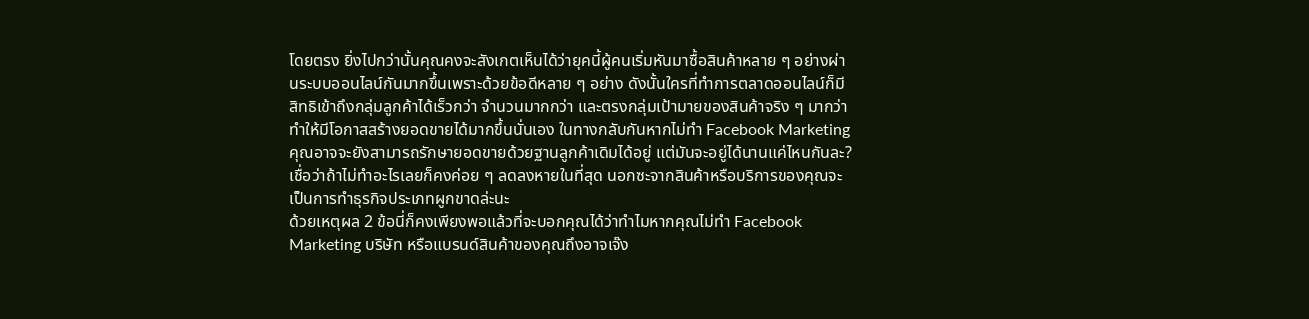โดยตรง ยิ่งไปกว่านั้นคุณคงจะสังเกตเห็นได้ว่ายุคนี้ผู้คนเริ่มหันมาซื้อสินค้าหลาย ๆ อย่างผ่านระบบออนไลน์กันมากขึ้นเพราะด้วยข้อดีหลาย ๆ อย่าง ดังนั้นใครที่ทำการตลาดออนไลน์ก็มีสิทธิเข้าถึงกลุ่มลูกค้าได้เร็วกว่า จำนวนมากกว่า และตรงกลุ่มเป้ามายของสินค้าจริง ๆ มากว่าทำให้มีโอกาสสร้างยอดขายได้มากขึ้นนั่นเอง ในทางกลับกันหากไม่ทำ Facebook Marketing คุณอาจจะยังสามารถรักษายอดขายด้วยฐานลูกค้าเดิมได้อยู่ แต่มันจะอยู่ได้นานแค่ไหนกันละ? เชื่อว่าถ้าไม่ทำอะไรเลยก็คงค่อย ๆ ลดลงหายในที่สุด นอกซะจากสินค้าหรือบริการของคุณจะเป็นการทำธุรกิจประเภทผูกขาดล่ะนะ
ด้วยเหตุผล 2 ข้อนี่ก็คงเพียงพอแล้วที่จะบอกคุณได้ว่าทำไมหากคุณไม่ทำ Facebook Marketing บริษัท หรือแบรนด์สินค้าของคุณถึงอาจเจ๊ง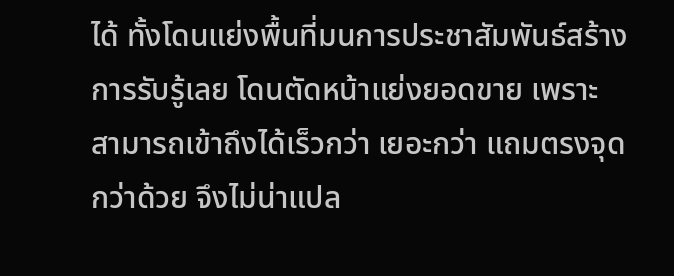ได้ ทั้งโดนแย่งพื้นที่มนการประชาสัมพันธ์สร้างการรับรู้เลย โดนตัดหน้าแย่งยอดขาย เพราะสามารถเข้าถึงได้เร็วกว่า เยอะกว่า แถมตรงจุดกว่าด้วย จึงไม่น่าแปล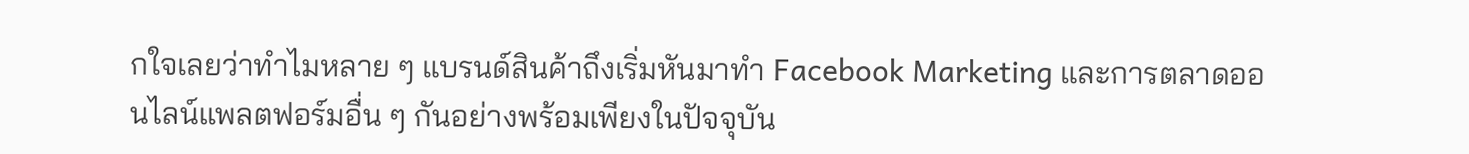กใจเลยว่าทำไมหลาย ๆ แบรนด์สินค้าถึงเริ่มหันมาทำ Facebook Marketing และการตลาดออนไลน์แพลตฟอร์มอื่น ๆ กันอย่างพร้อมเพียงในปัจจุบัน